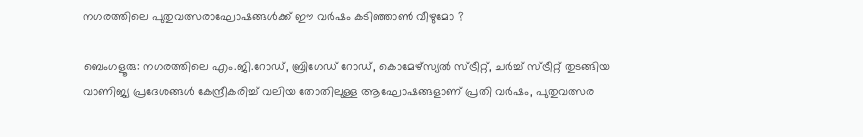നഗരത്തിലെ പുതുവത്സരാഘോഷങ്ങൾക്ക് ഈ വർഷം കടിഞ്ഞാൺ വീഴുമോ ?

ബെംഗളൂരു: നഗരത്തിലെ എം.ജി.റോഡ്, ബ്രിഗേഡ് റോഡ്, കൊമേഴ്സ്യൽ സ്ട്രീറ്റ്, ചർച്ച് സ്ട്രീറ്റ് തുടങ്ങിയ വാണിജ്യ പ്രദേശങ്ങൾ കേന്ദ്രീകരിച്ച് വലിയ തോതിലുള്ള ആഘോഷങ്ങളാണ് പ്രതി വർഷം, പുതുവത്സര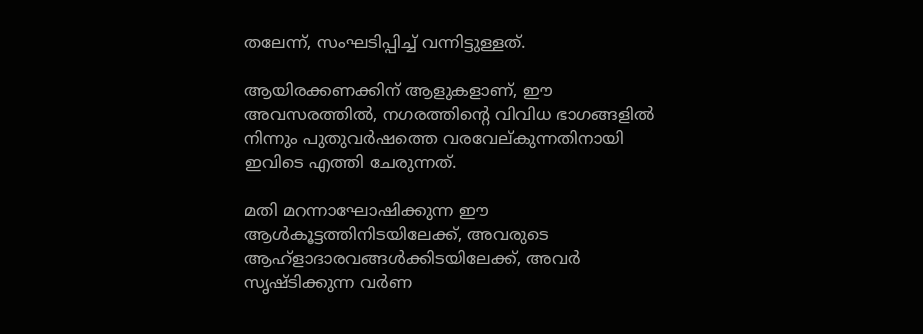തലേന്ന്, സംഘടിപ്പിച്ച് വന്നിട്ടുള്ളത്.

ആയിരക്കണക്കിന് ആളുകളാണ്, ഈ അവസരത്തിൽ, നഗരത്തിന്റെ വിവിധ ഭാഗങ്ങളിൽ നിന്നും പുതുവർഷത്തെ വരവേല്കുന്നതിനായി ഇവിടെ എത്തി ചേരുന്നത്.

മതി മറന്നാഘോഷിക്കുന്ന ഈ ആൾകൂട്ടത്തിനിടയിലേക്ക്, അവരുടെ ആഹ്ളാദാരവങ്ങൾക്കിടയിലേക്ക്, അവർ സൃഷ്ടിക്കുന്ന വർണ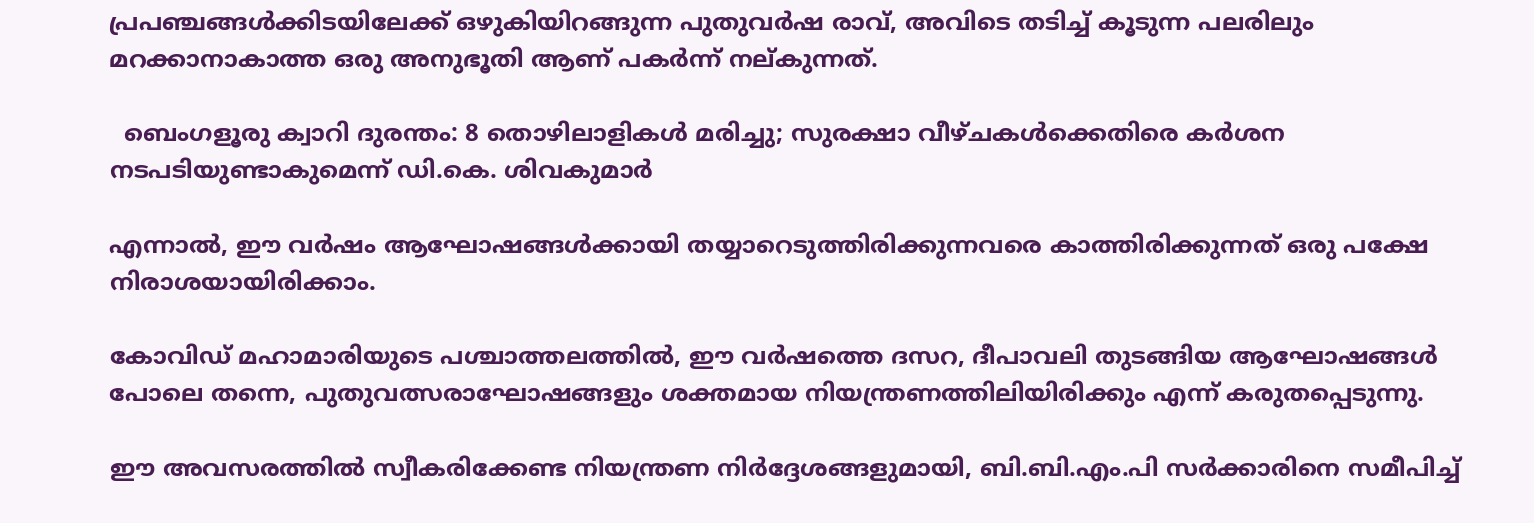പ്രപഞ്ചങ്ങൾക്കിടയിലേക്ക് ഒഴുകിയിറങ്ങുന്ന പുതുവർഷ രാവ്, അവിടെ തടിച്ച് കൂടുന്ന പലരിലും മറക്കാനാകാത്ത ഒരു അനുഭൂതി ആണ് പകർന്ന് നല്കുന്നത്.

  ബെംഗളൂരു ക്വാറി ദുരന്തം: 8 തൊഴിലാളികൾ മരിച്ചു; സുരക്ഷാ വീഴ്ചകൾക്കെതിരെ കർശന നടപടിയുണ്ടാകുമെന്ന് ഡി.കെ. ശിവകുമാർ

എന്നാൽ, ഈ വർഷം ആഘോഷങ്ങൾക്കായി തയ്യാറെടുത്തിരിക്കുന്നവരെ കാത്തിരിക്കുന്നത് ഒരു പക്ഷേ നിരാശയായിരിക്കാം.

കോവിഡ് മഹാമാരിയുടെ പശ്ചാത്തലത്തിൽ, ഈ വർഷത്തെ ദസറ, ദീപാവലി തുടങ്ങിയ ആഘോഷങ്ങൾ പോലെ തന്നെ, പുതുവത്സരാഘോഷങ്ങളും ശക്തമായ നിയന്ത്രണത്തിലിയിരിക്കും എന്ന് കരുതപ്പെടുന്നു.

ഈ അവസരത്തിൽ സ്വീകരിക്കേണ്ട നിയന്ത്രണ നിർദ്ദേശങ്ങളുമായി, ബി.ബി.എം.പി സർക്കാരിനെ സമീപിച്ച്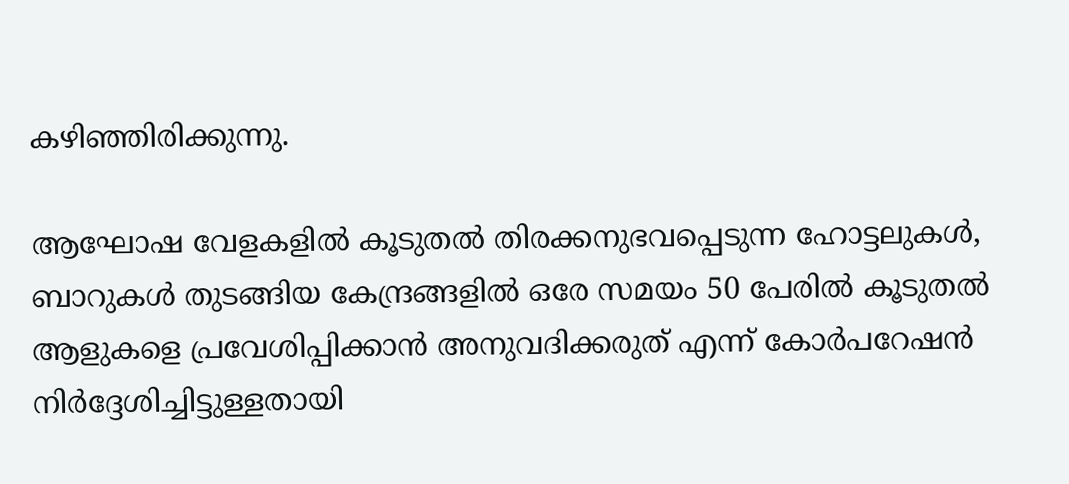കഴിഞ്ഞിരിക്കുന്നു.

ആഘോഷ വേളകളിൽ കൂടുതൽ തിരക്കനുഭവപ്പെടുന്ന ഹോട്ടലുകൾ, ബാറുകൾ തുടങ്ങിയ കേന്ദ്രങ്ങളിൽ ഒരേ സമയം 50 പേരിൽ കൂടുതൽ ആളുകളെ പ്രവേശിപ്പിക്കാൻ അനുവദിക്കരുത് എന്ന് കോർപറേഷൻ നിർദ്ദേശിച്ചിട്ടുള്ളതായി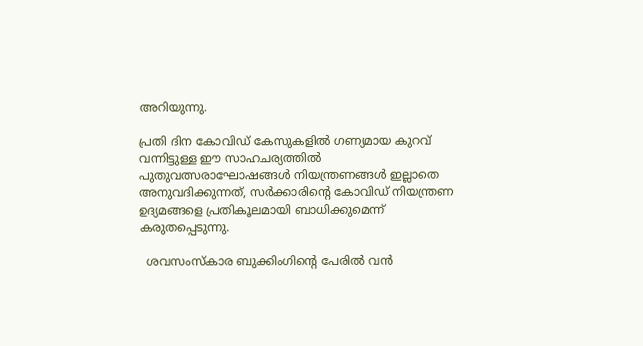അറിയുന്നു.

പ്രതി ദിന കോവിഡ് കേസുകളിൽ ഗണ്യമായ കുറവ് വന്നിട്ടുള്ള ഈ സാഹചര്യത്തിൽ പുതുവത്സരാഘോഷങ്ങൾ നിയന്ത്രണങ്ങൾ ഇല്ലാതെ അനുവദിക്കുന്നത്, സർക്കാരിന്റെ കോവിഡ് നിയന്ത്രണ ഉദ്യമങ്ങളെ പ്രതികൂലമായി ബാധിക്കുമെന്ന് കരുതപ്പെടുന്നു.

  ശവസംസ്കാര ബുക്കിംഗിന്റെ പേരിൽ വൻ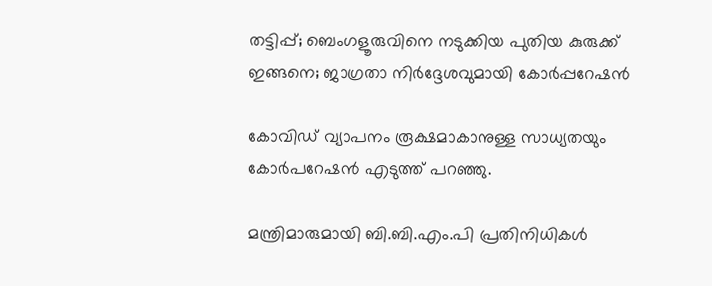തട്ടിപ്പ്; ബെംഗളൂരുവിനെ നടുക്കിയ പുതിയ കുരുക്ക് ഇങ്ങനെ; ജാഗ്രതാ നിർദ്ദേശവുമായി കോർപ്പറേഷൻ

കോവിഡ് വ്യാപനം രൂക്ഷമാകാനുള്ള സാധ്യതയും കോർപറേഷൻ എടുത്ത് പറഞ്ഞു.

മന്ത്രിമാരുമായി ബി.ബി.എം.പി പ്രതിനിധികൾ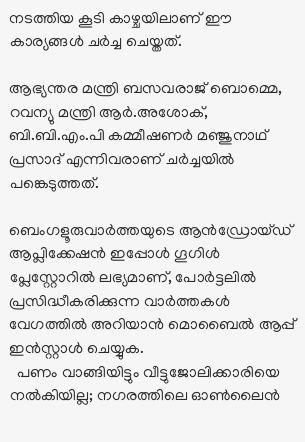നടത്തിയ കൂടി കാഴ്ചയിലാണ് ഈ കാര്യങ്ങൾ ചർച്ച ചെയ്തത്.

ആഭ്യന്തര മന്ത്രി ബസവരാജ് ബൊമ്മെ, റവന്യു മന്ത്രി ആർ.അശോക്, ബി.ബി.എം.പി കമ്മീഷണർ മഞ്ജുനാഥ് പ്രസാദ് എന്നിവരാണ് ചർച്ചയിൽ പങ്കെടുത്തത്.

ബെംഗളൂരുവാർത്തയുടെ ആൻഡ്രോയ്ഡ് ആപ്ലിക്കേഷൻ ഇപ്പോൾ ഗൂഗിൾ പ്ലേസ്റ്റോറിൽ ലഭ്യമാണ്, പോർട്ടലിൽ പ്രസിദ്ധീകരിക്കുന്ന വാർത്തകൾ വേഗത്തിൽ അറിയാൻ മൊബൈൽ ആപ്പ് ഇൻസ്റ്റാൾ ചെയ്യുക.
  പണം വാങ്ങിയിട്ടും വീട്ടുജോലിക്കാരിയെ നൽകിയില്ല; നഗരത്തിലെ ഓൺലൈൻ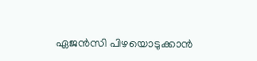ഏജൻസി പിഴയൊടുക്കാൻ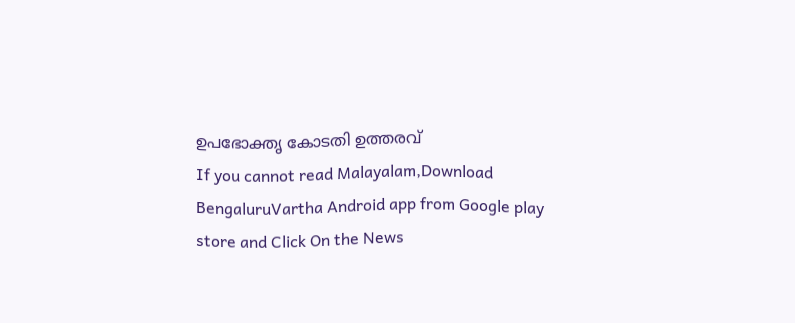ഉപഭോക്തൃ കോടതി ഉത്തരവ്
If you cannot read Malayalam,Download BengaluruVartha Android app from Google play store and Click On the News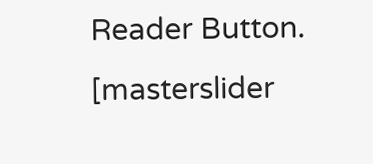Reader Button. [masterslider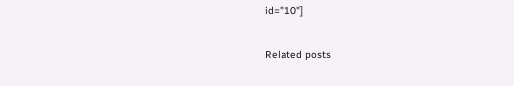id="10"]

Related posts